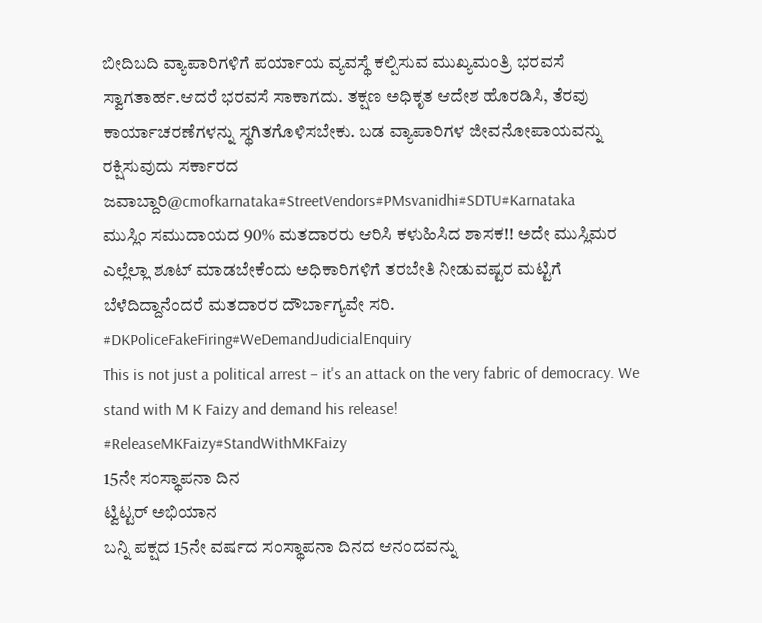ಬೀದಿಬದಿ ವ್ಯಾಪಾರಿಗಳಿಗೆ ಪರ್ಯಾಯ ವ್ಯವಸ್ಥೆ ಕಲ್ಪಿಸುವ ಮುಖ್ಯಮಂತ್ರಿ ಭರವಸೆ ಸ್ವಾಗತಾರ್ಹ.ಆದರೆ ಭರವಸೆ ಸಾಕಾಗದು. ತಕ್ಷಣ ಅಧಿಕೃತ ಆದೇಶ ಹೊರಡಿಸಿ, ತೆರವು ಕಾರ್ಯಾಚರಣೆಗಳನ್ನು ಸ್ಥಗಿತಗೊಳಿಸಬೇಕು. ಬಡ ವ್ಯಾಪಾರಿಗಳ ಜೀವನೋಪಾಯವನ್ನು ರಕ್ಷಿಸುವುದು ಸರ್ಕಾರದ ಜವಾಬ್ದಾರಿ@cmofkarnataka#StreetVendors#PMsvanidhi#SDTU#Karnataka
ಮುಸ್ಲಿಂ ಸಮುದಾಯದ 90% ಮತದಾರರು ಆರಿಸಿ ಕಳುಹಿಸಿದ ಶಾಸಕ!! ಅದೇ ಮುಸ್ಲಿಮರ
ಎಲ್ಲೆಲ್ಲಾ ಶೂಟ್ ಮಾಡಬೇಕೆಂದು ಅಧಿಕಾರಿಗಳಿಗೆ ತರಬೇತಿ ನೀಡುವಷ್ಟರ ಮಟ್ಟಿಗೆ ಬೆಳೆದಿದ್ದಾನೆಂದರೆ ಮತದಾರರ ದೌರ್ಬಾಗ್ಯವೇ ಸರಿ.
#DKPoliceFakeFiring#WeDemandJudicialEnquiry
This is not just a political arrest – it's an attack on the very fabric of democracy. We stand with M K Faizy and demand his release! #ReleaseMKFaizy#StandWithMKFaizy
15ನೇ ಸಂಸ್ಥಾಪನಾ ದಿನ
ಟ್ವಿಟ್ಟರ್ ಅಭಿಯಾನ
ಬನ್ನಿ ಪಕ್ಷದ 15ನೇ ವರ್ಷದ ಸಂಸ್ಥಾಪನಾ ದಿನದ ಆನಂದವನ್ನು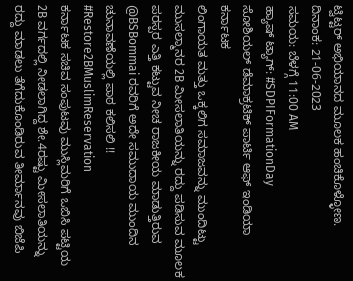ಟ್ವಿಟ್ಟರ್ ಅಭಿಯಾನದ ಮೂಲಕ ಹಂಚಿಕೊಳ್ಳೋಣ.
ದಿನಾಂಕ: 21-06-2023
ಸಮಯ: ಬೆಳಗ್ಗೆ 11:00 AM
ಹ್ಯಾಷ್ ಟ್ಯಾಗ್: #SDPIFormationDay
ಸೋಶಿಯಲ್ ಡೆಮಾಕ್ರಟಿಕ್ ಪಾರ್ಟಿ ಆಫ್ ಇಂಡಿಯಾ ಕರ್ನಾಟಕ
ಲಿಂಗಾಯತ ಮತ್ತು ಒಕ್ಕಲಿಗ ಸಮಾಜವನ್ನು ಮುಂದಿಟ್ಟು ಮುಸಲ್ಮಾನರ 2B ಮೀಸಲಾತಿಯನ್ನು ರದ್ದು ಪಡಿಸುವ ಮೂಲಕ ಪರಸ್ಪರ ಎತ್ತಿ ಕಟ್ಟುವ ನೀಚ ರಾಜಕೀಯ ಮಾಡುತ್ತಿರುವ @BSBommai ರವರಿಗೆ ಅದೇ ಸಮುದಾಯ ಮುಂದಿನ ಚುನಾವಣೆಯಲ್ಲಿ ಪಾಠ ಕಲಿಸಲಿ !!
#Restore2BMuslimReservation
ಕರ್ನಾಟಕ ಸಚಿವ ಸಂಪುಟವು ಮುಸ್ಲಿಮರಿಗೆ ಒಬಿಸಿ ಪಟ್ಟಿಯ 2B ವರ್ಗದಲ್ಲಿ ನೀಡಲಾಗಿದ್ದ ಶೇ.4ರಷ್ಟು ಮೀಸಲಾತಿಯನ್ನು ರದ್ದು ಮಾಡಲು ತೆಗೆದುಕೊಂಡಿರುವ ತೀರ್ಮಾನವು ಬಿಜೆಪಿ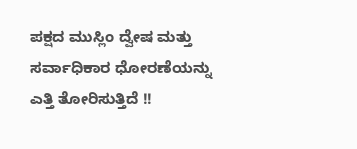ಪಕ್ಷದ ಮುಸ್ಲಿಂ ದ್ವೇಷ ಮತ್ತು ಸರ್ವಾಧಿಕಾರ ಧೋರಣೆಯನ್ನು ಎತ್ತಿ ತೋರಿಸುತ್ತಿದೆ !!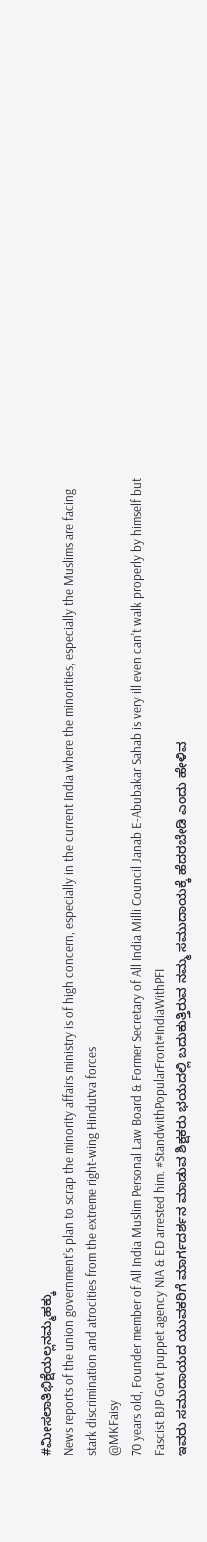#ಮೀಸಲಾತಿಭಿಕ್ಷೆಯಲ್ಲನಮ್ಮಹಕ್ಕು
News reports of the union government’s plan to scrap the minority affairs ministry is of high concern, especially in the current India where the minorities, especially the Muslims are facing stark discrimination and atrocities from the extreme right-wing Hindutva forces
@MKFaisy
70 years old, Founder member of All India Muslim Personal Law Board & Former Secretary of All India Milli Council Janab E-Abubakar Sahab is very ill even can't walk properly by himself but Fascist BJP Govt puppet agency NIA & ED arrested him. #StandwithPopularFront#IndiaWithPFI
ಇವರು ಸಮುದಾಯದ ಯುವಕರಿಗೆ ಮಾರ್ಗದರ್ಶನ ಮಾಡುವ ಶಿಕ್ಷಕರು ಭಯದಲ್ಲಿ ಬದುಕುತ್ತಿರುವ ನಮ್ಮ ಸಮುದಾಯಕ್ಕೆ ಹೆದರಬೇಡಿ ಎಂದು ಹೇಳಿವ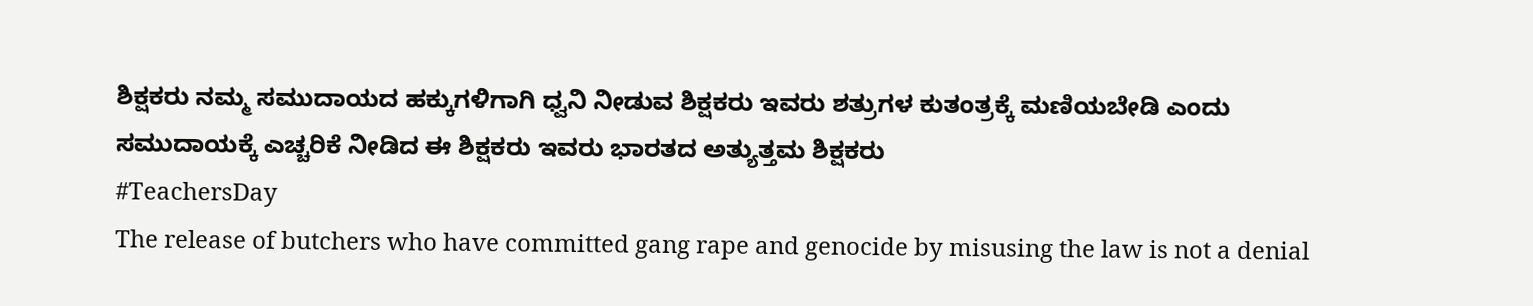ಶಿಕ್ಷಕರು ನಮ್ಮ ಸಮುದಾಯದ ಹಕ್ಕುಗಳಿಗಾಗಿ ಧ್ವನಿ ನೀಡುವ ಶಿಕ್ಷಕರು ಇವರು ಶತ್ರುಗಳ ಕುತಂತ್ರಕ್ಕೆ ಮಣಿಯಬೇಡಿ ಎಂದು ಸಮುದಾಯಕ್ಕೆ ಎಚ್ಚರಿಕೆ ನೀಡಿದ ಈ ಶಿಕ್ಷಕರು ಇವರು ಭಾರತದ ಅತ್ಯುತ್ತಮ ಶಿಕ್ಷಕರು
#TeachersDay
The release of butchers who have committed gang rape and genocide by misusing the law is not a denial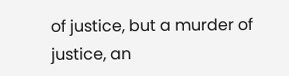of justice, but a murder of justice, an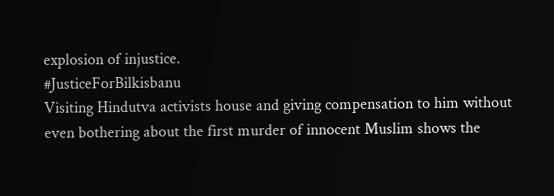explosion of injustice.
#JusticeForBilkisbanu
Visiting Hindutva activists house and giving compensation to him without even bothering about the first murder of innocent Muslim shows the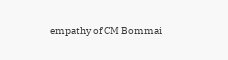empathy of CM Bommai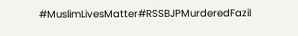#MuslimLivesMatter#RSSBJPMurderedFazil